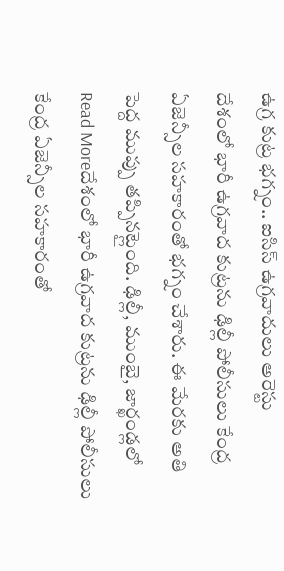ఉగ్ర కుట్ర భగ్నం.. ఐసిస్ ఉగ్రవాదులు అరెస్టు
దేశంలో భారీ ఉగ్రవాద కుట్రను ఢిల్లీ పోలీసులు కేంద్ర ఏజెన్సీల సహకారంతో భగ్నం చేశారు. ఈ మేరకు అతి పెద్ద ముప్పు తప్పినట్లైంది. ఢిల్లీ, ముంబై, జార్ఖండ్లలో
Read Moreదేశంలో భారీ ఉగ్రవాద కుట్రను ఢిల్లీ పోలీసులు కేంద్ర ఏజెన్సీల సహకారంతో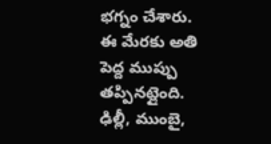భగ్నం చేశారు. ఈ మేరకు అతి పెద్ద ముప్పు తప్పినట్లైంది. ఢిల్లీ, ముంబై,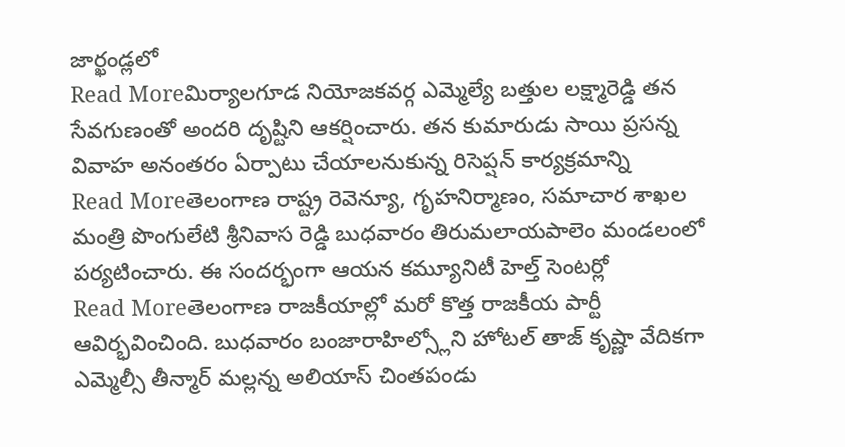జార్ఖండ్లలో
Read Moreమిర్యాలగూడ నియోజకవర్గ ఎమ్మెల్యే బత్తుల లక్ష్మారెడ్డి తన సేవగుణంతో అందరి దృష్టిని ఆకర్షించారు. తన కుమారుడు సాయి ప్రసన్న వివాహ అనంతరం ఏర్పాటు చేయాలనుకున్న రిసెప్షన్ కార్యక్రమాన్ని
Read Moreతెలంగాణ రాష్ట్ర రెవెన్యూ, గృహనిర్మాణం, సమాచార శాఖల మంత్రి పొంగులేటి శ్రీనివాస రెడ్డి బుధవారం తిరుమలాయపాలెం మండలంలో పర్యటించారు. ఈ సందర్భంగా ఆయన కమ్యూనిటీ హెల్త్ సెంటర్లో
Read Moreతెలంగాణ రాజకీయాల్లో మరో కొత్త రాజకీయ పార్టీ ఆవిర్భవించింది. బుధవారం బంజారాహిల్స్లోని హోటల్ తాజ్ కృష్ణా వేదికగా ఎమ్మెల్సీ తీన్మార్ మల్లన్న అలియాస్ చింతపండు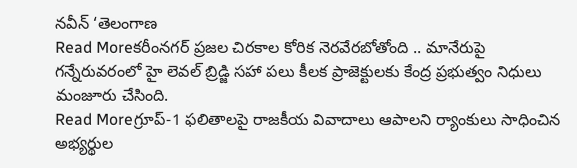నవీన్ ‘తెలంగాణ
Read Moreకరీంనగర్ ప్రజల చిరకాల కోరిక నెరవేరబోతోంది .. మానేరుపై గన్నేరువరంలో హై లెవల్ బ్రిడ్జి సహా పలు కీలక ప్రాజెక్టులకు కేంద్ర ప్రభుత్వం నిధులు మంజూరు చేసింది.
Read Moreగ్రూప్-1 ఫలితాలపై రాజకీయ వివాదాలు ఆపాలని ర్యాంకులు సాధించిన అభ్యర్థుల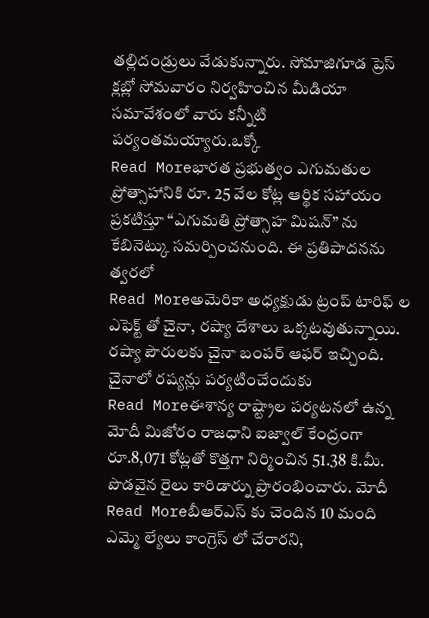తల్లిదండ్రులు వేడుకున్నారు. సోమాజిగూడ ప్రెస్ క్లబ్లో సోమవారం నిర్వహించిన మీడియా సమావేశంలో వారు కన్నీటి పర్యంతమయ్యారు.ఒక్కో
Read Moreభారత ప్రభుత్వం ఎగుమతుల ప్రోత్సాహానికి రూ. 25 వేల కోట్ల ఆర్థిక సహాయం ప్రకటిస్తూ “ఎగుమతి ప్రోత్సాహ మిషన్” ను కేబినెట్కు సమర్పించనుంది. ఈ ప్రతిపాదనను త్వరలో
Read Moreఅమెరికా అధ్యక్షుడు ట్రంప్ టారిఫ్ ల ఎఫెక్ట్ తో చైనా, రష్యా దేశాలు ఒక్కటవుతున్నాయి. రష్యా పౌరులకు చైనా బంపర్ ఆఫర్ ఇచ్చింది. చైనాలో రష్యన్లు పర్యటించేందుకు
Read Moreఈశాన్య రాష్ట్రాల పర్యటనలో ఉన్న మోదీ మిజోరం రాజధాని ఐజ్వాల్ కేంద్రంగా రూ.8,071 కోట్లతో కొత్తగా నిర్మించిన 51.38 కి.మీ. పొడవైన రైలు కారిడార్ను ప్రారంభించారు. మోదీ
Read Moreబీఆర్ఎస్ కు చెందిన 10 మంది ఎమ్మె ల్యేలు కాంగ్రెస్ లో చేరారని,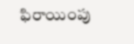ఫిరాయింపు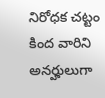నిరోధక చట్టం కింద వారిని అనర్హులుగా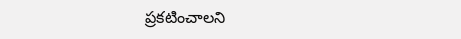ప్రకటించాలని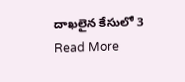దాఖలైన కేసులో 3
Read More